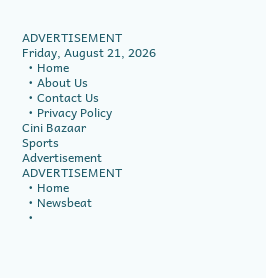ADVERTISEMENT
Friday, August 21, 2026
  • Home
  • About Us
  • Contact Us
  • Privacy Policy
Cini Bazaar
Sports
Advertisement
ADVERTISEMENT
  • Home
  • Newsbeat
  •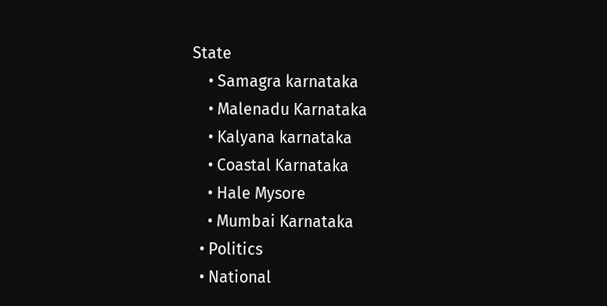State
    • Samagra karnataka
    • Malenadu Karnataka
    • Kalyana karnataka
    • Coastal Karnataka
    • Hale Mysore
    • Mumbai Karnataka
  • Politics
  • National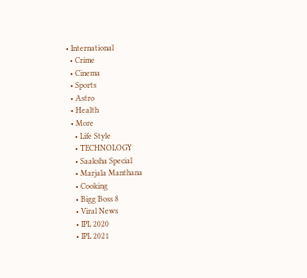• International
  • Crime
  • Cinema
  • Sports
  • Astro
  • Health
  • More
    • Life Style
    • TECHNOLOGY
    • Saaksha Special
    • Marjala Manthana
    • Cooking
    • Bigg Boss 8
    • Viral News
    • IPL 2020
    • IPL 2021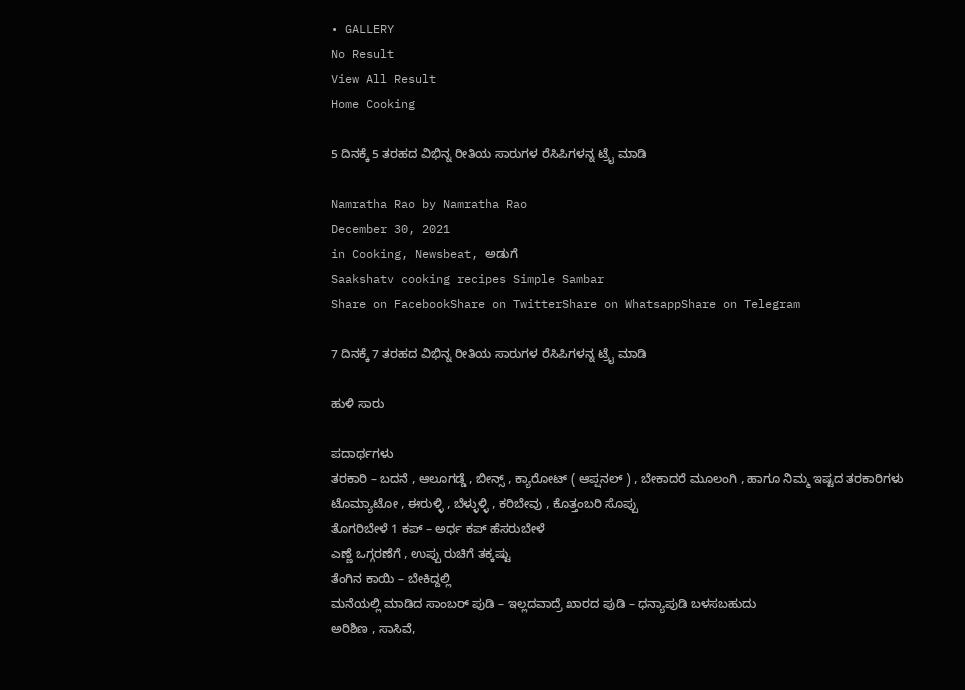• GALLERY
No Result
View All Result
Home Cooking

5 ದಿನಕ್ಕೆ 5 ತರಹದ ವಿಭಿನ್ನ ರೀತಿಯ ಸಾರುಗಳ ರೆಸಿಪಿಗಳನ್ನ ಟ್ರೈ ಮಾಡಿ

Namratha Rao by Namratha Rao
December 30, 2021
in Cooking, Newsbeat, ಅಡುಗೆ
Saakshatv cooking recipes Simple Sambar
Share on FacebookShare on TwitterShare on WhatsappShare on Telegram

7 ದಿನಕ್ಕೆ 7 ತರಹದ ವಿಭಿನ್ನ ರೀತಿಯ ಸಾರುಗಳ ರೆಸಿಪಿಗಳನ್ನ ಟ್ರೈ ಮಾಡಿ

ಹುಳಿ ಸಾರು

ಪದಾರ್ಥಗಳು
ತರಕಾರಿ – ಬದನೆ , ಆಲೂಗಡ್ಡೆ , ಬೀನ್ಸ್ , ಕ್ಯಾರೋಟ್ ( ಆಪ್ಷನಲ್ ) , ಬೇಕಾದರೆ ಮೂಲಂಗಿ , ಹಾಗೂ ನಿಮ್ಮ ಇಷ್ಟದ ತರಕಾರಿಗಳು
ಟೊಮ್ಯಾಟೋ , ಈರುಳ್ಳಿ , ಬೆಳ್ಳುಳ್ಳಿ , ಕರಿಬೇವು , ಕೊತ್ತಂಬರಿ ಸೊಪ್ಪು
ತೊಗರಿಬೇಳೆ 1 ಕಪ್ – ಅರ್ಧ ಕಪ್ ಹೆಸರುಬೇಳೆ
ಎಣ್ಣೆ ಒಗ್ಗರಣೆಗೆ , ಉಪ್ಪು ರುಚಿಗೆ ತಕ್ಕಷ್ಟು
ತೆಂಗಿನ ಕಾಯಿ – ಬೇಕಿದ್ದಲ್ಲಿ
ಮನೆಯಲ್ಲಿ ಮಾಡಿದ ಸಾಂಬರ್ ಪುಡಿ – ಇಲ್ಲದವಾದ್ರೆ ಖಾರದ ಪುಡಿ – ಧನ್ಯಾಪುಡಿ ಬಳಸಬಹುದು
ಅರಿಶಿಣ , ಸಾಸಿವೆ,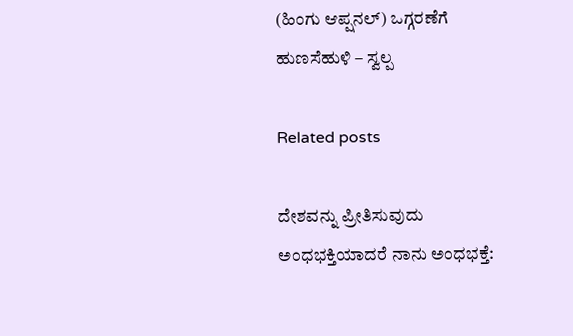(ಹಿಂಗು ಆಪ್ಷನಲ್) ಒಗ್ಗರಣೆಗೆ
ಹುಣಸೆಹುಳಿ – ಸ್ವಲ್ಪ

Related posts

ದೇಶವನ್ನು ಪ್ರೀತಿಸುವುದು ಅಂಧಭಕ್ತಿಯಾದರೆ ನಾನು ಅಂಧಭಕ್ತೆ: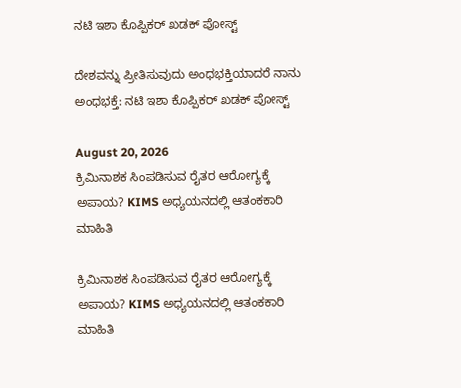ನಟಿ ಇಶಾ ಕೊಪ್ಪಿಕರ್ ಖಡಕ್ ಪೋಸ್ಟ್

ದೇಶವನ್ನು ಪ್ರೀತಿಸುವುದು ಅಂಧಭಕ್ತಿಯಾದರೆ ನಾನು ಅಂಧಭಕ್ತೆ: ನಟಿ ಇಶಾ ಕೊಪ್ಪಿಕರ್ ಖಡಕ್ ಪೋಸ್ಟ್

August 20, 2026
ಕ್ರಿಮಿನಾಶಕ ಸಿಂಪಡಿಸುವ ರೈತರ ಆರೋಗ್ಯಕ್ಕೆ ಅಪಾಯ? KIMS ಅಧ್ಯಯನದಲ್ಲಿ ಆತಂಕಕಾರಿ ಮಾಹಿತಿ

ಕ್ರಿಮಿನಾಶಕ ಸಿಂಪಡಿಸುವ ರೈತರ ಆರೋಗ್ಯಕ್ಕೆ ಅಪಾಯ? KIMS ಅಧ್ಯಯನದಲ್ಲಿ ಆತಂಕಕಾರಿ ಮಾಹಿತಿ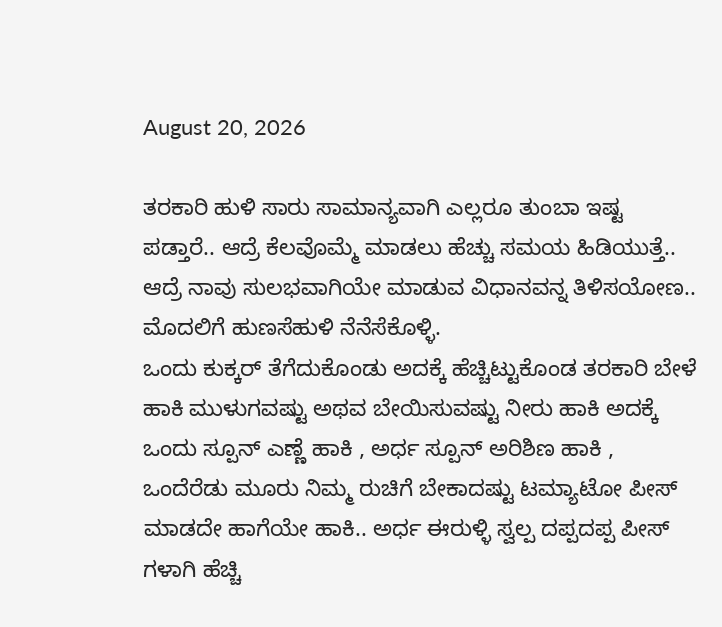August 20, 2026

ತರಕಾರಿ ಹುಳಿ ಸಾರು ಸಾಮಾನ್ಯವಾಗಿ ಎಲ್ಲರೂ ತುಂಬಾ ಇಷ್ಟ ಪಡ್ತಾರೆ.. ಆದ್ರೆ ಕೆಲವೊಮ್ಮೆ ಮಾಡಲು ಹೆಚ್ಚು ಸಮಯ ಹಿಡಿಯುತ್ತೆ.. ಆದ್ರೆ ನಾವು ಸುಲಭವಾಗಿಯೇ ಮಾಡುವ ವಿಧಾನವನ್ನ ತಿಳಿಸಯೋಣ.. ಮೊದಲಿಗೆ ಹುಣಸೆಹುಳಿ ನೆನೆಸೆಕೊಳ್ಳಿ.
ಒಂದು ಕುಕ್ಕರ್ ತೆಗೆದುಕೊಂಡು ಅದಕ್ಕೆ ಹೆಚ್ಚಿಟ್ಟುಕೊಂಡ ತರಕಾರಿ ಬೇಳೆ ಹಾಕಿ ಮುಳುಗವಷ್ಟು ಅಥವ ಬೇಯಿಸುವಷ್ಟು ನೀರು ಹಾಕಿ ಅದಕ್ಕೆ ಒಂದು ಸ್ಪೂನ್ ಎಣ್ಣೆ ಹಾಕಿ , ಅರ್ಧ ಸ್ಪೂನ್ ಅರಿಶಿಣ ಹಾಕಿ , ಒಂದೆರೆಡು ಮೂರು ನಿಮ್ಮ ರುಚಿಗೆ ಬೇಕಾದಷ್ಟು ಟಮ್ಯಾಟೋ ಪೀಸ್ ಮಾಡದೇ ಹಾಗೆಯೇ ಹಾಕಿ.. ಅರ್ಧ ಈರುಳ್ಳಿ ಸ್ವಲ್ಪ ದಪ್ಪದಪ್ಪ ಪೀಸ್ ಗಳಾಗಿ ಹೆಚ್ಚಿ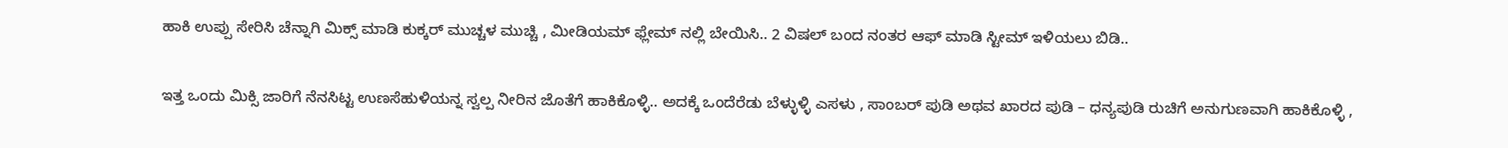ಹಾಕಿ ಉಪ್ಪು ಸೇರಿಸಿ ಚೆನ್ನಾಗಿ ಮಿಕ್ಸ್ ಮಾಡಿ ಕುಕ್ಕರ್ ಮುಚ್ಚಳ ಮುಚ್ಚಿ , ಮೀಡಿಯಮ್ ಫ್ಲೇಮ್ ನಲ್ಲಿ ಬೇಯಿಸಿ.. 2 ವಿಷಲ್ ಬಂದ ನಂತರ ಆಫ್ ಮಾಡಿ ಸ್ಟೀಮ್ ಇಳಿಯಲು ಬಿಡಿ..

ಇತ್ತ ಒಂದು ಮಿಕ್ಸಿ ಜಾರಿಗೆ ನೆನಸಿಟ್ಟ ಉಣಸೆಹುಳಿಯನ್ನ ಸ್ವಲ್ಪ ನೀರಿನ ಜೊತೆಗೆ ಹಾಕಿಕೊಳ್ಳಿ.. ಅದಕ್ಕೆ ಒಂದೆರೆಡು ಬೆಳ್ಳುಳ್ಳಿ ಎಸಳು , ಸಾಂಬರ್ ಪುಡಿ ಅಥವ ಖಾರದ ಪುಡಿ – ಧನ್ಯಪುಡಿ ರುಚಿಗೆ ಅನುಗುಣವಾಗಿ ಹಾಕಿಕೊಳ್ಳಿ ,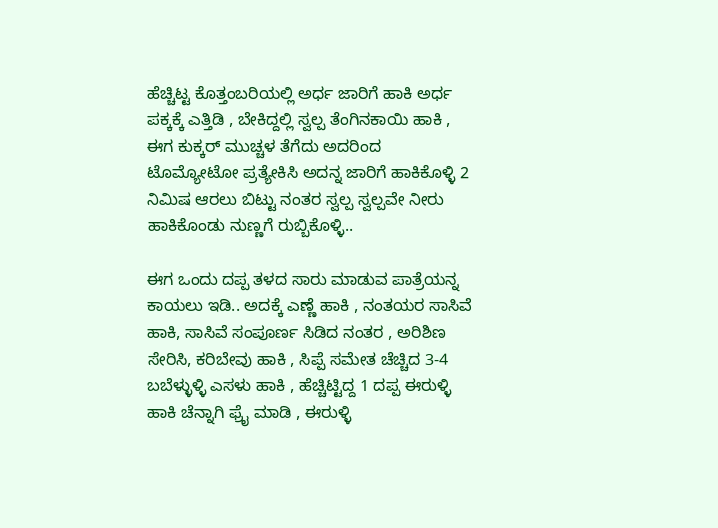ಹೆಚ್ಚಿಟ್ಟ ಕೊತ್ತಂಬರಿಯಲ್ಲಿ ಅರ್ಧ ಜಾರಿಗೆ ಹಾಕಿ ಅರ್ಧ ಪಕ್ಕಕ್ಕೆ ಎತ್ತಿಡಿ , ಬೇಕಿದ್ದಲ್ಲಿ ಸ್ವಲ್ಪ ತೆಂಗಿನಕಾಯಿ ಹಾಕಿ , ಈಗ ಕುಕ್ಕರ್ ಮುಚ್ಚಳ ತೆಗೆದು ಅದರಿಂದ ಟೊಮ್ಯೋಟೋ ಪ್ರತ್ಯೇಕಿಸಿ ಅದನ್ನ ಜಾರಿಗೆ ಹಾಕಿಕೊಳ್ಳಿ 2 ನಿಮಿಷ ಆರಲು ಬಿಟ್ಟು ನಂತರ ಸ್ವಲ್ಪ ಸ್ವಲ್ಪವೇ ನೀರು ಹಾಕಿಕೊಂಡು ನುಣ್ಣಗೆ ರುಬ್ಬಿಕೊಳ್ಳಿ..

ಈಗ ಒಂದು ದಪ್ಪ ತಳದ ಸಾರು ಮಾಡುವ ಪಾತ್ರೆಯನ್ನ ಕಾಯಲು ಇಡಿ.. ಅದಕ್ಕೆ ಎಣ್ಣೆ ಹಾಕಿ , ನಂತಯರ ಸಾಸಿವೆ ಹಾಕಿ, ಸಾಸಿವೆ ಸಂಪೂರ್ಣ ಸಿಡಿದ ನಂತರ , ಅರಿಶಿಣ ಸೇರಿಸಿ, ಕರಿಬೇವು ಹಾಕಿ , ಸಿಪ್ಪೆ ಸಮೇತ ಚೆಚ್ಚಿದ 3-4 ಬಬೆಳ್ಳುಳ್ಳಿ ಎಸಳು ಹಾಕಿ , ಹೆಚ್ಚಿಟ್ಟಿದ್ದ 1 ದಪ್ಪ ಈರುಳ್ಳಿ ಹಾಕಿ ಚೆನ್ನಾಗಿ ಫ್ರೈ ಮಾಡಿ , ಈರುಳ್ಳಿ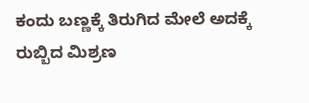ಕಂದು ಬಣ್ಣಕ್ಕೆ ತಿರುಗಿದ ಮೇಲೆ ಅದಕ್ಕೆ ರುಬ್ಬಿದ ಮಿಶ್ರಣ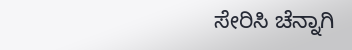ಸೇರಿಸಿ ಚೆನ್ನಾಗಿ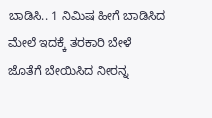ಬಾಡಿಸಿ.. 1 ನಿಮಿಷ ಹೀಗೆ ಬಾಡಿಸಿದ ಮೇಲೆ ಇದಕ್ಕೆ ತರಕಾರಿ ಬೇಳೆ ಜೊತೆಗೆ ಬೇಯಿಸಿದ ನೀರನ್ನ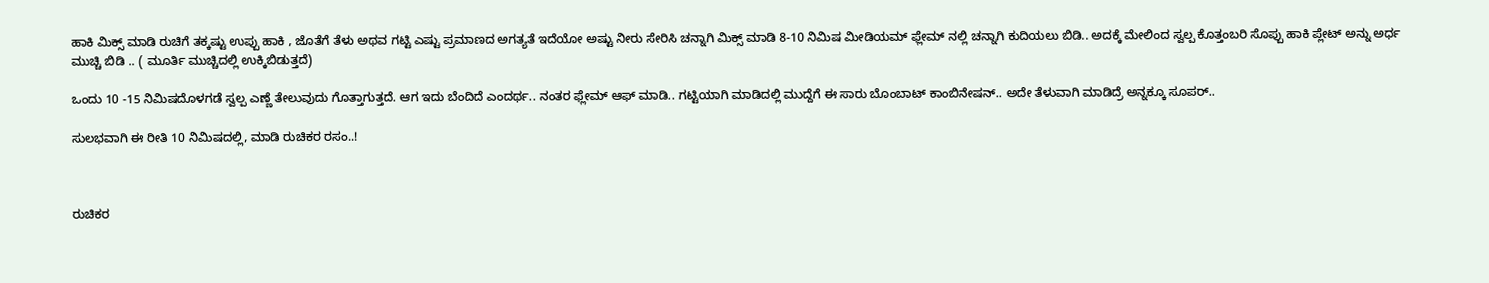ಹಾಕಿ ಮಿಕ್ಸ್ ಮಾಡಿ ರುಚಿಗೆ ತಕ್ಕಷ್ಟು ಉಪ್ಪು ಹಾಕಿ , ಜೊತೆಗೆ ತೆಳು ಅಥವ ಗಟ್ಟಿ ಎಷ್ಟು ಪ್ರಮಾಣದ ಅಗತ್ಯತೆ ಇದೆಯೋ ಅಷ್ಟು ನೀರು ಸೇರಿಸಿ ಚನ್ನಾಗಿ ಮಿಕ್ಸ್ ಮಾಡಿ 8-10 ನಿಮಿಷ ಮೀಡಿಯಮ್ ಫ್ಲೇಮ್ ನಲ್ಲಿ ಚನ್ನಾಗಿ ಕುದಿಯಲು ಬಿಡಿ.. ಅದಕ್ಕೆ ಮೇಲಿಂದ ಸ್ವಲ್ಪ ಕೊತ್ತಂಬರಿ ಸೊಪ್ಪು ಹಾಕಿ ಪ್ಲೇಟ್ ಅನ್ನು ಅರ್ಧ ಮುಚ್ಚಿ ಬಿಡಿ .. ( ಮೂರ್ತಿ ಮುಚ್ಚಿದಲ್ಲಿ ಉಕ್ಕಿಬಿಡುತ್ತದೆ)

ಒಂದು 10 -15 ನಿಮಿಷದೊಳಗಡೆ ಸ್ವಲ್ಪ ಎಣ್ಣೆ ತೇಲುವುದು ಗೊತ್ತಾಗುತ್ತದೆ. ಆಗ ಇದು ಬೆಂದಿದೆ ಎಂದರ್ಥ.. ನಂತರ ಫ್ಲೇಮ್ ಆಫ್ ಮಾಡಿ.. ಗಟ್ಟಿಯಾಗಿ ಮಾಡಿದಲ್ಲಿ ಮುದ್ದೆಗೆ ಈ ಸಾರು ಬೊಂಬಾಟ್ ಕಾಂಬಿನೇಷನ್.. ಅದೇ ತೆಳುವಾಗಿ ಮಾಡಿದ್ರೆ ಅನ್ನಕ್ಕೂ ಸೂಪರ್..

ಸುಲಭವಾಗಿ ಈ ರೀತಿ 10 ನಿಮಿಷದಲ್ಲಿ, ಮಾಡಿ ರುಚಿಕರ ರಸಂ..!



ರುಚಿಕರ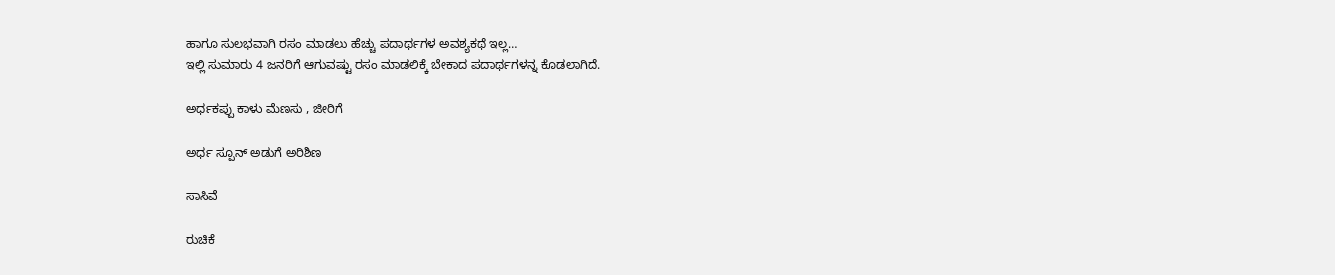ಹಾಗೂ ಸುಲಭವಾಗಿ ರಸಂ ಮಾಡಲು ಹೆಚ್ಚು ಪದಾರ್ಥಗಳ ಅವಶ್ಯಕಥೆ ಇಲ್ಲ…
ಇಲ್ಲಿ ಸುಮಾರು 4 ಜನರಿಗೆ ಆಗುವಷ್ಟು ರಸಂ ಮಾಡಲಿಕ್ಕೆ ಬೇಕಾದ ಪದಾರ್ಥಗಳನ್ನ ಕೊಡಲಾಗಿದೆ.

ಅರ್ಧಕಪ್ಪು ಕಾಳು ಮೆಣಸು , ಜೀರಿಗೆ

ಅರ್ಧ ಸ್ಪೂನ್ ಅಡುಗೆ ಅರಿಶಿಣ

ಸಾಸಿವೆ

ರುಚಿಕೆ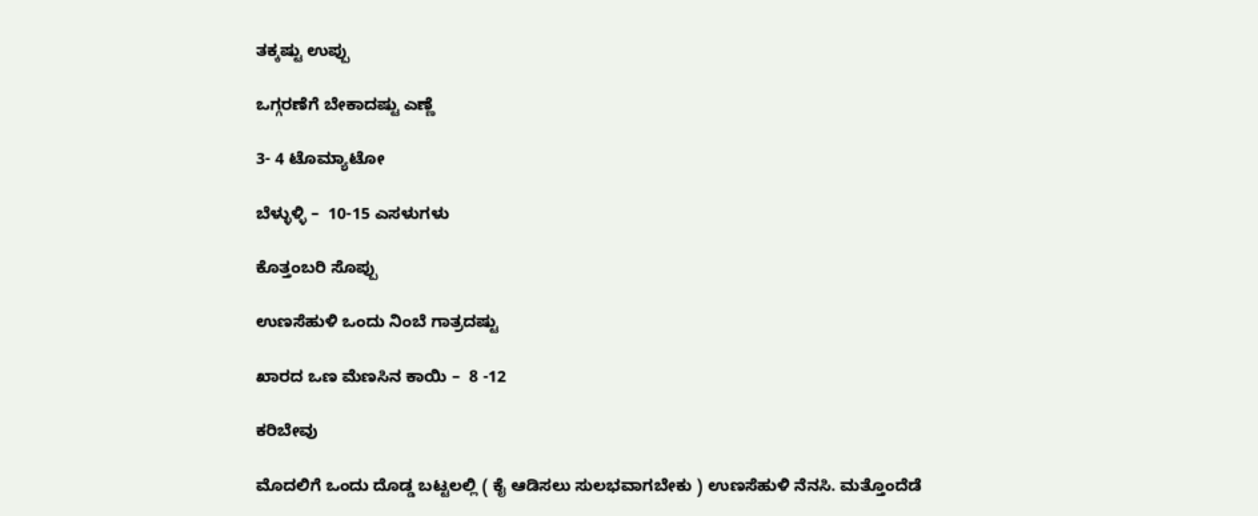ತಕ್ಕಷ್ಟು ಉಪ್ಪು

ಒಗ್ಗರಣೆಗೆ ಬೇಕಾದಷ್ಟು ಎಣ್ಣೆ

3- 4 ಟೊಮ್ಯಾಟೋ

ಬೆಳ್ಳುಳ್ಳಿ –  10-15 ಎಸಳುಗಳು

ಕೊತ್ತಂಬರಿ ಸೊಪ್ಪು

ಉಣಸೆಹುಳಿ ಒಂದು ನಿಂಬೆ ಗಾತ್ರದಷ್ಟು

ಖಾರದ ಒಣ ಮೆಣಸಿನ ಕಾಯಿ –  8 -12

ಕರಿಬೇವು

ಮೊದಲಿಗೆ ಒಂದು ದೊಡ್ಡ ಬಟ್ಟಲಲ್ಲಿ ( ಕೈ ಆಡಿಸಲು ಸುಲಭವಾಗಬೇಕು ) ಉಣಸೆಹುಳಿ ನೆನಸಿ. ಮತ್ತೊಂದೆಡೆ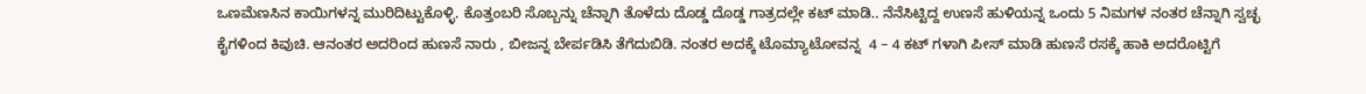ಒಣಮೆಣಸಿನ ಕಾಯಿಗಳನ್ನ ಮುರಿದಿಟ್ಟುಕೊಳ್ಳಿ. ಕೊತ್ತಂಬರಿ ಸೊಬ್ಬನ್ನು ಚೆನ್ನಾಗಿ ತೊಳೆದು ದೊಡ್ಡ ದೊಡ್ಡ ಗಾತ್ರದಲ್ಲೇ ಕಟ್ ಮಾಡಿ.. ನೆನೆಸಿಟ್ಟಿದ್ದ ಉಣಸೆ ಹುಳಿಯನ್ನ ಒಂದು 5 ನಿಮಗಳ ನಂತರ ಚೆನ್ನಾಗಿ ಸ್ವಚ್ಛ ಕೈಗಳಿಂದ ಕಿವುಚಿ. ಆನಂತರ ಅದರಿಂದ ಹುಣಸೆ ನಾರು , ಬೀಜನ್ನ ಬೇರ್ಪಡಿಸಿ ತೆಗೆದುಬಿಡಿ. ನಂತರ ಅದಕ್ಕೆ ಟೊಮ್ಯಾಟೋವನ್ನ  4 – 4 ಕಟ್ ಗಳಾಗಿ ಪೀಸ್ ಮಾಡಿ ಹುಣಸೆ ರಸಕ್ಕೆ ಹಾಕಿ ಅದರೊಟ್ಟಿಗೆ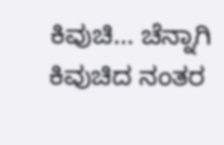ಕಿವುಚಿ… ಚೆನ್ನಾಗಿ ಕಿವುಚಿದ ನಂತರ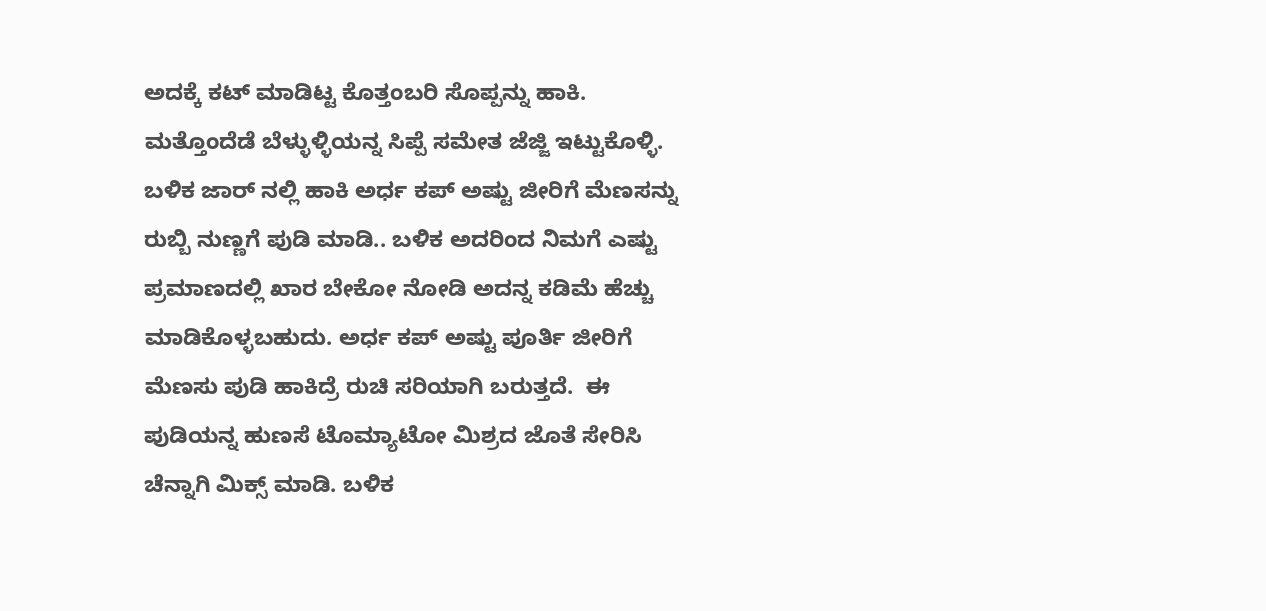ಅದಕ್ಕೆ ಕಟ್ ಮಾಡಿಟ್ಟ ಕೊತ್ತಂಬರಿ ಸೊಪ್ಪನ್ನು ಹಾಕಿ. ಮತ್ತೊಂದೆಡೆ ಬೆಳ್ಳುಳ್ಳಿಯನ್ನ ಸಿಪ್ಪೆ ಸಮೇತ ಜೆಜ್ಜಿ ಇಟ್ಟುಕೊಳ್ಳಿ. ಬಳಿಕ ಜಾರ್ ನಲ್ಲಿ ಹಾಕಿ ಅರ್ಧ ಕಪ್ ಅಷ್ಟು ಜೀರಿಗೆ ಮೆಣಸನ್ನು ರುಬ್ಬಿ ನುಣ್ಣಗೆ ಪುಡಿ ಮಾಡಿ.. ಬಳಿಕ ಅದರಿಂದ ನಿಮಗೆ ಎಷ್ಟು ಪ್ರಮಾಣದಲ್ಲಿ ಖಾರ ಬೇಕೋ ನೋಡಿ ಅದನ್ನ ಕಡಿಮೆ ಹೆಚ್ಚು ಮಾಡಿಕೊಳ್ಳಬಹುದು. ಅರ್ಧ ಕಪ್ ಅಷ್ಟು ಪೂರ್ತಿ ಜೀರಿಗೆ ಮೆಣಸು ಪುಡಿ ಹಾಕಿದ್ರೆ ರುಚಿ ಸರಿಯಾಗಿ ಬರುತ್ತದೆ.  ಈ ಪುಡಿಯನ್ನ ಹುಣಸೆ ಟೊಮ್ಯಾಟೋ ಮಿಶ್ರದ ಜೊತೆ ಸೇರಿಸಿ ಚೆನ್ನಾಗಿ ಮಿಕ್ಸ್ ಮಾಡಿ. ಬಳಿಕ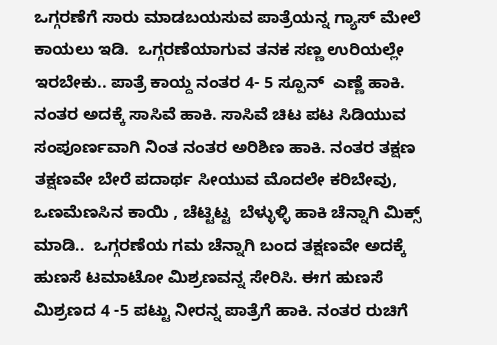ಒಗ್ಗರಣೆಗೆ ಸಾರು ಮಾಡಬಯಸುವ ಪಾತ್ರೆಯನ್ನ ಗ್ಯಾಸ್ ಮೇಲೆ ಕಾಯಲು ಇಡಿ.  ಒಗ್ಗರಣೆಯಾಗುವ ತನಕ ಸಣ್ಣ ಉರಿಯಲ್ಲೇ ಇರಬೇಕು.. ಪಾತ್ರೆ ಕಾಯ್ದ ನಂತರ 4- 5 ಸ್ಪೂನ್  ಎಣ್ಣೆ ಹಾಕಿ. ನಂತರ ಅದಕ್ಕೆ ಸಾಸಿವೆ ಹಾಕಿ. ಸಾಸಿವೆ ಚಿಟ ಪಟ ಸಿಡಿಯುವ ಸಂಪೂರ್ಣವಾಗಿ ನಿಂತ ನಂತರ ಅರಿಶಿಣ ಹಾಕಿ. ನಂತರ ತಕ್ಷಣ ತಕ್ಷಣವೇ ಬೇರೆ ಪದಾರ್ಥ ಸೀಯುವ ಮೊದಲೇ ಕರಿಬೇವು, ಒಣಮೆಣಸಿನ ಕಾಯಿ , ಚೆಟ್ಟಿಟ್ಟ  ಬೆಳ್ಳುಳ್ಳಿ ಹಾಕಿ ಚೆನ್ನಾಗಿ ಮಿಕ್ಸ್ ಮಾಡಿ..  ಒಗ್ಗರಣೆಯ ಗಮ ಚೆನ್ನಾಗಿ ಬಂದ ತಕ್ಷಣವೇ ಅದಕ್ಕೆ ಹುಣಸೆ ಟಮಾಟೋ ಮಿಶ್ರಣವನ್ನ ಸೇರಿಸಿ. ಈಗ ಹುಣಸೆ ಮಿಶ್ರಣದ 4 -5 ಪಟ್ಟು ನೀರನ್ನ ಪಾತ್ರೆಗೆ ಹಾಕಿ. ನಂತರ ರುಚಿಗೆ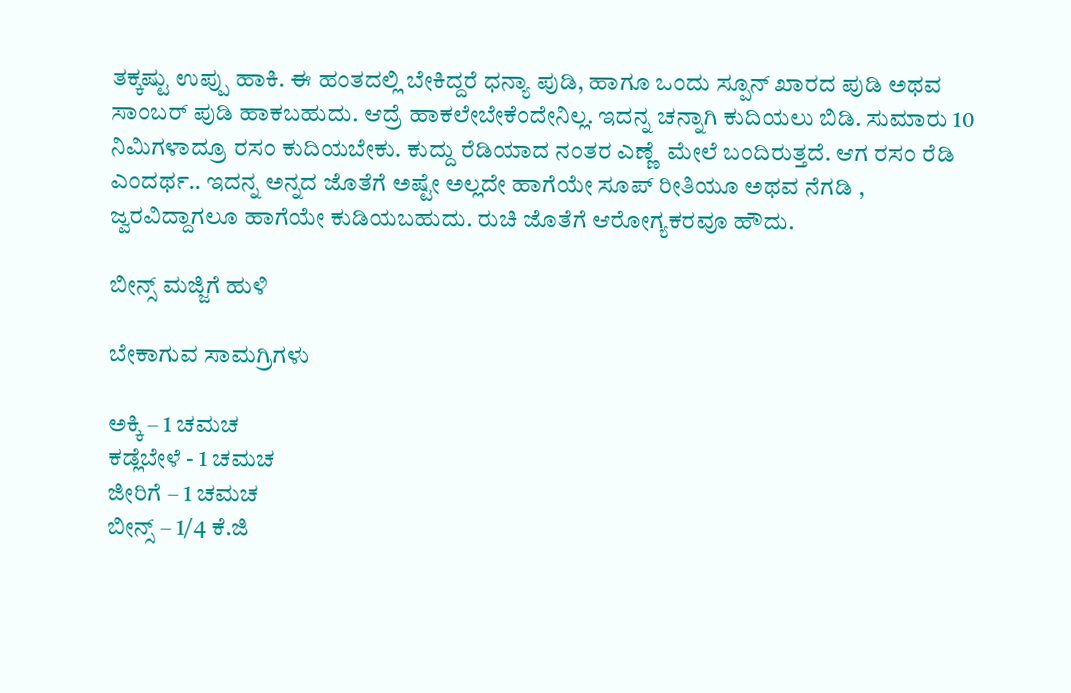ತಕ್ಕಷ್ಟು ಉಪ್ಪು ಹಾಕಿ. ಈ ಹಂತದಲ್ಲಿ ಬೇಕಿದ್ದರೆ ಧನ್ಯಾ ಪುಡಿ, ಹಾಗೂ ಒಂದು ಸ್ಪೂನ್ ಖಾರದ ಪುಡಿ ಅಥವ ಸಾಂಬರ್ ಪುಡಿ ಹಾಕಬಹುದು. ಆದ್ರೆ ಹಾಕಲೇಬೇಕೆಂದೇನಿಲ್ಲ. ಇದನ್ನ ಚನ್ನಾಗಿ ಕುದಿಯಲು ಬಿಡಿ. ಸುಮಾರು 10 ನಿಮಿಗಳಾದ್ರೂ ರಸಂ ಕುದಿಯಬೇಕು. ಕುದ್ದು ರೆಡಿಯಾದ ನಂತರ ಎಣ್ಣೆ  ಮೇಲೆ ಬಂದಿರುತ್ತದೆ. ಆಗ ರಸಂ ರೆಡಿ ಎಂದರ್ಥ.. ಇದನ್ನ ಅನ್ನದ ಜೊತೆಗೆ ಅಷ್ಟೇ ಅಲ್ಲದೇ ಹಾಗೆಯೇ ಸೂಪ್ ರೀತಿಯೂ ಅಥವ ನೆಗಡಿ , ಜ್ವರವಿದ್ದಾಗಲೂ ಹಾಗೆಯೇ ಕುಡಿಯಬಹುದು. ರುಚಿ ಜೊತೆಗೆ ಆರೋಗ್ಯಕರವೂ ಹೌದು.

ಬೀನ್ಸ್ ಮಜ್ಜಿಗೆ ಹುಳಿ

ಬೇಕಾಗುವ ಸಾಮಗ್ರಿಗಳು

ಅಕ್ಕಿ – 1 ಚಮಚ
ಕಡ್ಲೆಬೇಳೆ ‌- 1 ಚಮಚ
ಜೀರಿಗೆ – 1 ಚಮಚ
ಬೀನ್ಸ್ – 1/4 ಕೆ.ಜಿ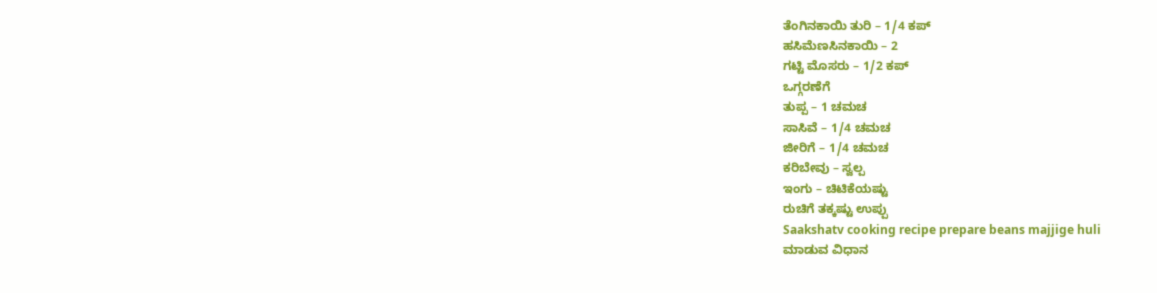ತೆಂಗಿನಕಾಯಿ ತುರಿ – 1/4 ಕಪ್
ಹಸಿಮೆಣಸಿನಕಾಯಿ – 2
ಗಟ್ಟಿ ಮೊಸರು – 1/2 ಕಪ್
ಒಗ್ಗರಣೆಗೆ
ತುಪ್ಪ – 1 ಚಮಚ
ಸಾಸಿವೆ – 1/4 ಚಮಚ
ಜೀರಿಗೆ – 1/4 ಚಮಚ
ಕರಿಬೇವು – ಸ್ವಲ್ಪ
ಇಂಗು – ಚಿಟಿಕೆಯಷ್ಟು
ರುಚಿಗೆ ತಕ್ಕಷ್ಟು ಉಪ್ಪು
Saakshatv cooking recipe prepare beans majjige huli
ಮಾಡುವ ವಿಧಾನ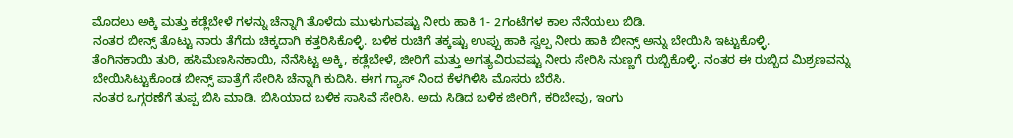ಮೊದಲು ಅಕ್ಕಿ ಮತ್ತು ಕಡ್ಲೆಬೇಳೆ ಗಳನ್ನು ಚೆನ್ನಾಗಿ ತೊಳೆದು ಮುಳುಗುವಷ್ಟು‌ ನೀರು‌ ಹಾಕಿ 1- 2ಗಂಟೆಗಳ ಕಾಲ ನೆನೆಯಲು ಬಿಡಿ.
ನಂತರ ಬೀನ್ಸ್ ತೊಟ್ಟು ನಾರು ತೆಗೆದು ಚಿಕ್ಕದಾಗಿ ಕತ್ತರಿಸಿಕೊಳ್ಳಿ. ಬಳಿಕ ರುಚಿಗೆ ತಕ್ಕಷ್ಟು ಉಪ್ಪು ಹಾಕಿ ಸ್ವಲ್ಪ ನೀರು ಹಾಕಿ ಬೀನ್ಸ್ ಅನ್ನು ಬೇಯಿಸಿ ಇಟ್ಟುಕೊಳ್ಳಿ.
ತೆಂಗಿನಕಾಯಿ ತುರಿ, ಹಸಿಮೆಣಸಿನಕಾಯಿ, ನೆನೆಸಿಟ್ಟ ಅಕ್ಕಿ, ಕಡ್ಲೆಬೇಳೆ, ಜೀರಿಗೆ ಮತ್ತು ಅಗತ್ಯವಿರುವಷ್ಟು ನೀರು ಸೇರಿಸಿ ನುಣ್ಣಗೆ ರುಬ್ಬಿಕೊಳ್ಳಿ. ನಂತರ ಈ ರುಬ್ಬಿದ ಮಿಶ್ರಣವನ್ನು ಬೇಯಿಸಿಟ್ಟುಕೊಂಡ ಬೀನ್ಸ್ ಪಾತ್ರೆಗೆ ಸೇರಿಸಿ ಚೆನ್ನಾಗಿ ಕುದಿಸಿ. ಈಗ ಗ್ಯಾಸ್ ನಿಂದ ಕೆಳಗಿಳಿಸಿ ಮೊಸರು ಬೆರೆಸಿ.
ನಂತರ ಒಗ್ಗರಣೆಗೆ ತುಪ್ಪ ಬಿಸಿ ಮಾಡಿ. ಬಿಸಿಯಾದ ಬಳಿಕ ಸಾಸಿವೆ ಸೇರಿಸಿ. ಅದು ಸಿಡಿದ ಬಳಿಕ ಜೀರಿಗೆ, ಕರಿಬೇವು, ಇಂಗು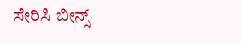ಸೇರಿಸಿ ಬೀನ್ಸ್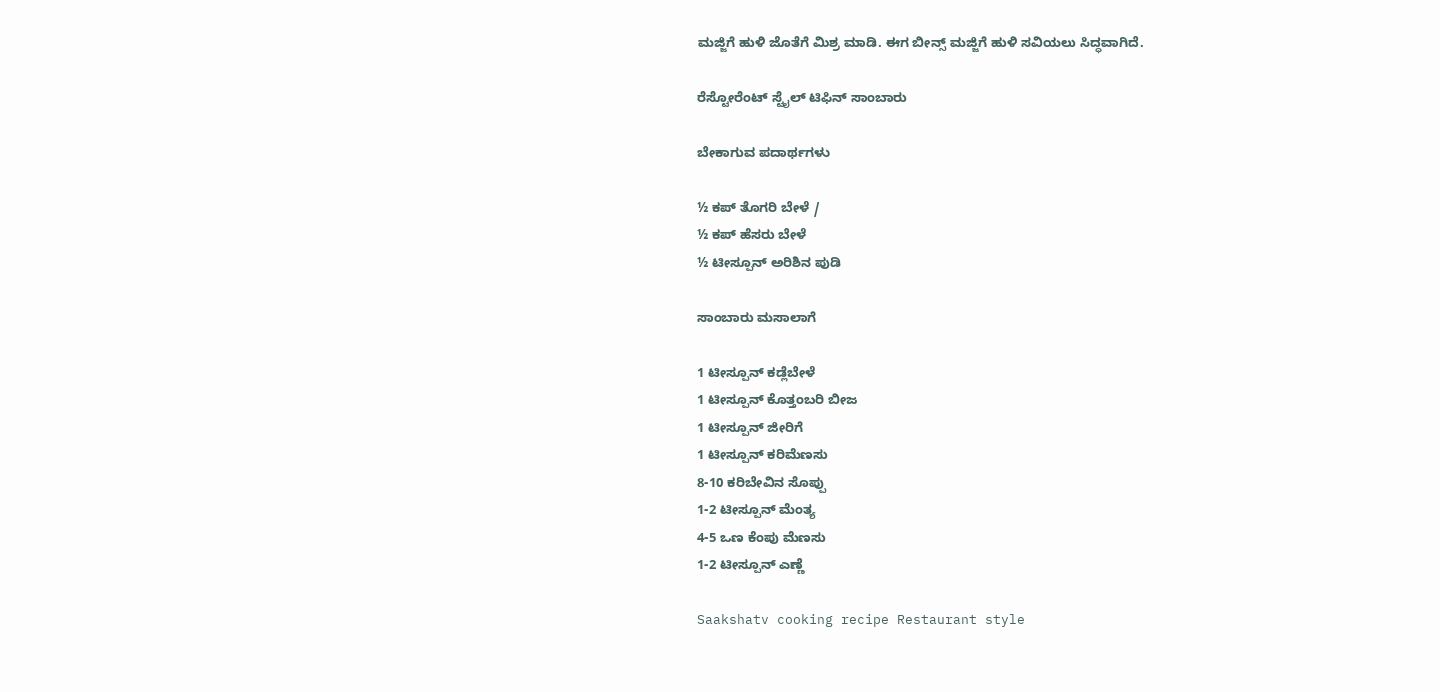ಮಜ್ಜಿಗೆ ಹುಳಿ ಜೊತೆಗೆ ಮಿಶ್ರ ‌ಮಾಡಿ. ಈಗ ಬೀನ್ಸ್ ಮಜ್ಜಿಗೆ ಹುಳಿ ಸವಿಯಲು ಸಿದ್ಧವಾಗಿದೆ.

ರೆಸ್ಟೋರೆಂಟ್ ಸ್ಟೈಲ್ ಟಿಫಿನ್ ಸಾಂಬಾರು

ಬೇಕಾಗುವ ಪದಾರ್ಥಗಳು

½ ಕಪ್ ತೊಗರಿ ಬೇಳೆ /
½ ಕಪ್ ಹೆಸರು ಬೇಳೆ
½ ಟೀಸ್ಪೂನ್ ಅರಿಶಿನ ಪುಡಿ

ಸಾಂಬಾರು ಮಸಾಲಾಗೆ

1 ಟೀಸ್ಪೂನ್ ಕಡ್ಲೆಬೇಳೆ
1 ಟೀಸ್ಪೂನ್ ಕೊತ್ತಂಬರಿ ಬೀಜ
1 ಟೀಸ್ಪೂನ್ ಜೀರಿಗೆ
1 ಟೀಸ್ಪೂನ್ ಕರಿಮೆಣಸು
8-10 ಕರಿಬೇವಿನ ಸೊಪ್ಪು
1-2 ಟೀಸ್ಪೂನ್ ಮೆಂತ್ಯ
4-5 ಒಣ ಕೆಂಪು ಮೆಣಸು
1-2 ಟೀಸ್ಪೂನ್ ಎಣ್ಣೆ

Saakshatv cooking recipe Restaurant style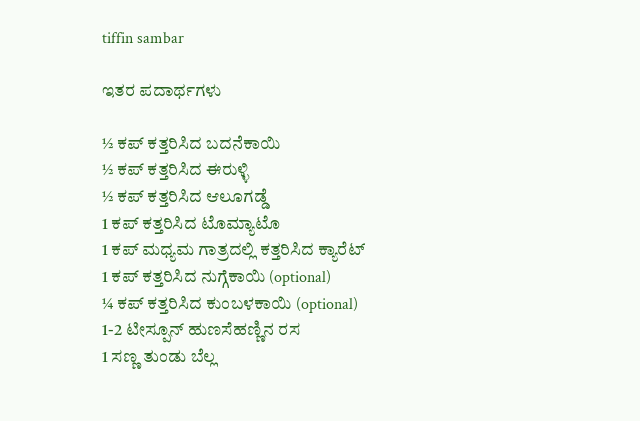tiffin sambar

ಇತರ ಪದಾರ್ಥಗಳು

½ ಕಪ್ ಕತ್ತರಿಸಿದ ಬದನೆಕಾಯಿ
½ ಕಪ್ ಕತ್ತರಿಸಿದ ಈರುಳ್ಳಿ
½ ಕಪ್ ಕತ್ತರಿಸಿದ ಆಲೂಗಡ್ಡೆ
1 ಕಪ್ ಕತ್ತರಿಸಿದ ಟೊಮ್ಯಾಟೊ
1 ಕಪ್ ಮಧ್ಯಮ ಗಾತ್ರದಲ್ಲಿ ಕತ್ತರಿಸಿದ ಕ್ಯಾರೆಟ್
1 ಕಪ್ ಕತ್ತರಿಸಿದ ನುಗ್ಗೆಕಾಯಿ (optional)
¼ ಕಪ್ ಕತ್ತರಿಸಿದ ಕುಂಬಳಕಾಯಿ (optional)
1-2 ಟೀಸ್ಪೂನ್ ಹುಣಸೆಹಣ್ಣಿನ ರಸ
1 ಸಣ್ಣ ತುಂಡು ಬೆಲ್ಲ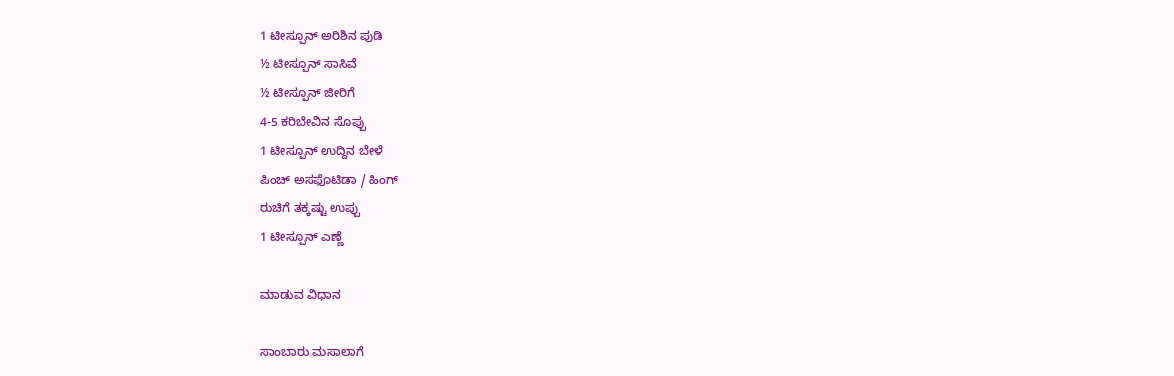1 ಟೀಸ್ಪೂನ್ ಅರಿಶಿನ ಪುಡಿ
½ ಟೀಸ್ಪೂನ್ ಸಾಸಿವೆ
½ ಟೀಸ್ಪೂನ್ ಜೀರಿಗೆ
4-5 ಕರಿಬೇವಿನ ಸೊಪ್ಪು
1 ಟೀಸ್ಪೂನ್ ಉದ್ದಿನ ಬೇಳೆ
ಪಿಂಚ್ ಅಸಫೊಟಿಡಾ / ಹಿಂಗ್
ರುಚಿಗೆ ತಕ್ಕಷ್ಟು ಉಪ್ಪು
1 ಟೀಸ್ಪೂನ್ ಎಣ್ಣೆ

ಮಾಡುವ ‌ವಿಧಾನ

ಸಾಂಬಾರು ಮಸಾಲಾಗೆ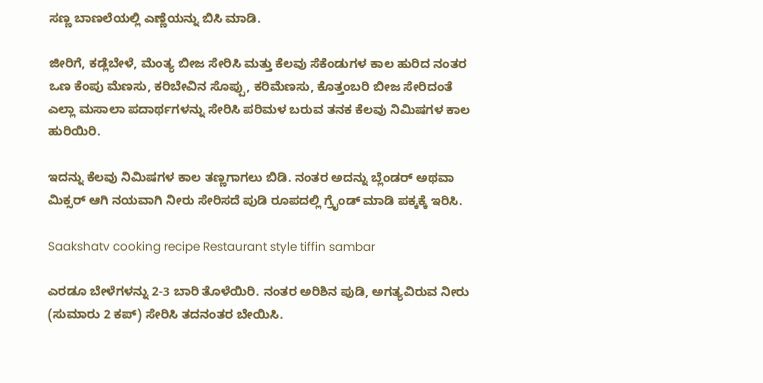ಸಣ್ಣ ಬಾಣಲೆಯಲ್ಲಿ ಎಣ್ಣೆಯನ್ನು ಬಿಸಿ ಮಾಡಿ.

ಜೀರಿಗೆ, ಕಡ್ಲೆಬೇಳೆ, ಮೆಂತ್ಯ ಬೀಜ ಸೇರಿಸಿ ಮತ್ತು ಕೆಲವು ಸೆಕೆಂಡುಗಳ ಕಾಲ ಹುರಿದ ನಂತರ ಒಣ ಕೆಂಪು ಮೆಣಸು, ಕರಿಬೇವಿನ ಸೊಪ್ಪು, ಕರಿಮೆಣಸು, ಕೊತ್ತಂಬರಿ ಬೀಜ ಸೇರಿದಂತೆ ಎಲ್ಲಾ ಮಸಾಲಾ ಪದಾರ್ಥಗಳನ್ನು ಸೇರಿಸಿ ಪರಿಮಳ ಬರುವ ತನಕ ಕೆಲವು ನಿಮಿಷಗಳ ಕಾಲ ಹುರಿಯಿರಿ.

ಇದನ್ನು ಕೆಲವು ನಿಮಿಷಗಳ ಕಾಲ ತಣ್ಣಗಾಗಲು ಬಿಡಿ. ನಂತರ ಅದನ್ನು ಬ್ಲೆಂಡರ್ ಅಥವಾ ಮಿಕ್ಸರ್ ಆಗಿ ನಯವಾಗಿ ನೀರು ಸೇರಿಸದೆ ಪುಡಿ ರೂಪದಲ್ಲಿ ಗ್ರೈಂಡ್ ಮಾಡಿ ಪಕ್ಕಕ್ಕೆ ಇರಿಸಿ.

Saakshatv cooking recipe Restaurant style tiffin sambar

ಎರಡೂ ಬೇಳೆ‌ಗಳನ್ನು 2-3 ಬಾರಿ ತೊಳೆಯಿರಿ. ನಂತರ ಅರಿಶಿನ ಪುಡಿ, ಅಗತ್ಯವಿರುವ ನೀರು (ಸುಮಾರು 2 ಕಪ್) ಸೇರಿಸಿ ತದನಂತರ ಬೇಯಿಸಿ.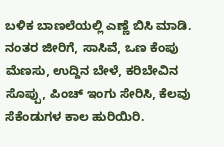ಬಳಿಕ ಬಾಣಲೆಯಲ್ಲಿ ಎಣ್ಣೆ ಬಿಸಿ ಮಾಡಿ. ನಂತರ ಜೀರಿಗೆ, ಸಾಸಿವೆ, ಒಣ ಕೆಂಪು ಮೆಣಸು, ಉದ್ದಿನ ಬೇಳೆ, ಕರಿಬೇವಿನ ಸೊಪ್ಪು, ಪಿಂಚ್ ಇಂಗು ಸೇರಿಸಿ, ಕೆಲವು ಸೆಕೆಂಡುಗಳ ಕಾಲ ಹುರಿಯಿರಿ.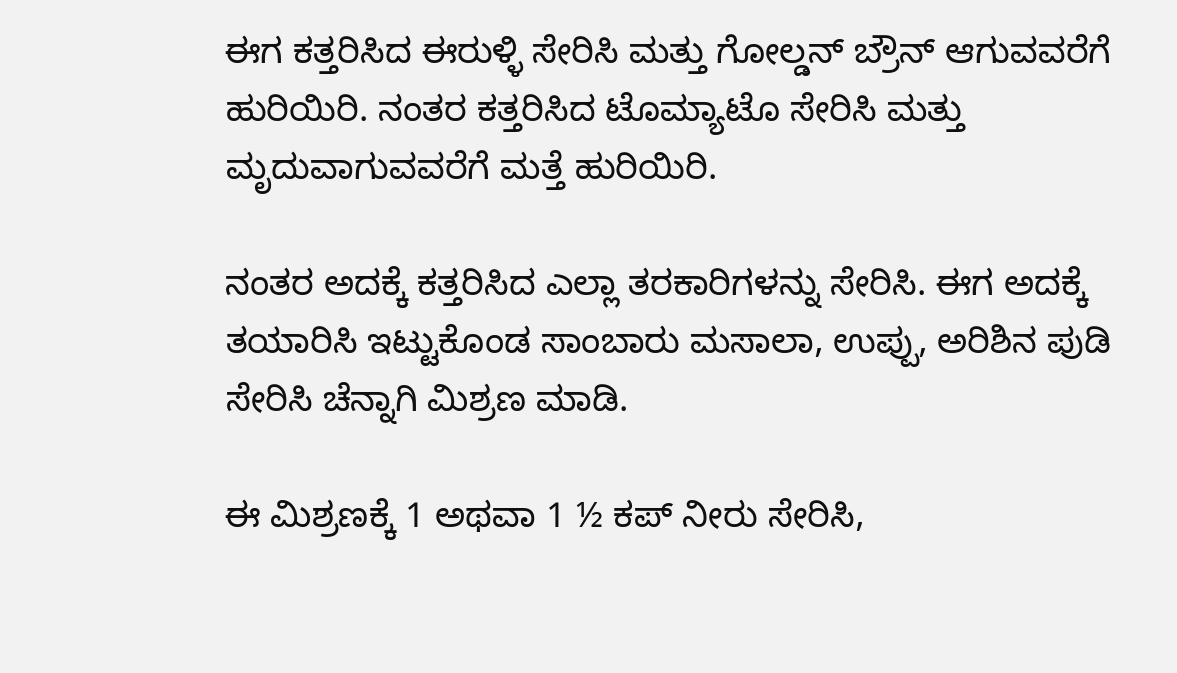ಈಗ ಕತ್ತರಿಸಿದ ಈರುಳ್ಳಿ ಸೇರಿಸಿ ಮತ್ತು ಗೋಲ್ಡನ್ ಬ್ರೌನ್ ಆಗುವವರೆಗೆ ಹುರಿಯಿರಿ. ನಂತರ ಕತ್ತರಿಸಿದ ಟೊಮ್ಯಾಟೊ ಸೇರಿಸಿ ಮತ್ತು ಮೃದುವಾಗುವವರೆಗೆ ಮತ್ತೆ ಹುರಿಯಿರಿ.

ನಂತರ ಅದಕ್ಕೆ ಕತ್ತರಿಸಿದ ಎಲ್ಲಾ ತರಕಾರಿಗಳನ್ನು ಸೇರಿಸಿ. ಈಗ ಅದಕ್ಕೆ ತಯಾರಿಸಿ ಇಟ್ಟುಕೊಂಡ ಸಾಂಬಾರು ಮಸಾಲಾ, ಉಪ್ಪು, ಅರಿಶಿನ ಪುಡಿ ಸೇರಿಸಿ ಚೆನ್ನಾಗಿ ಮಿಶ್ರಣ ಮಾಡಿ.

ಈ ಮಿಶ್ರಣಕ್ಕೆ 1 ಅಥವಾ 1 ½ ಕಪ್ ನೀರು ಸೇರಿಸಿ,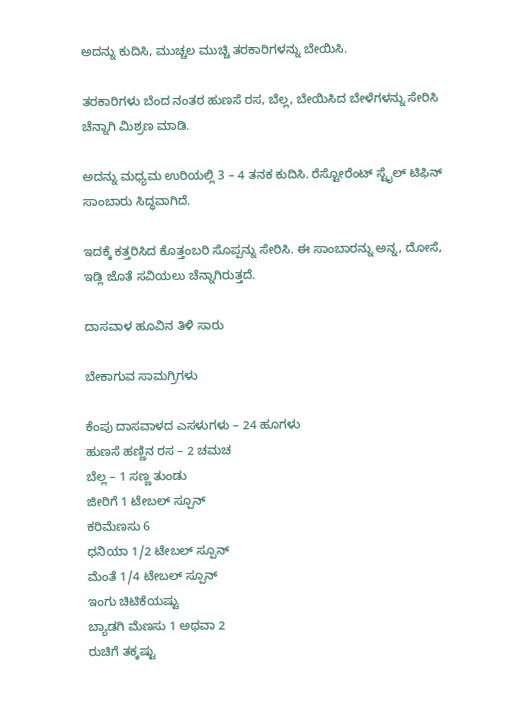ಅದನ್ನು ಕುದಿಸಿ, ಮುಚ್ಚಲ ಮುಚ್ಚಿ ತರಕಾರಿಗಳನ್ನು ಬೇಯಿಸಿ.

ತರಕಾರಿಗಳು ಬೆಂದ ನಂತರ ಹುಣಸೆ ರಸ, ಬೆಲ್ಲ, ಬೇಯಿಸಿದ ಬೇಳೆಗಳನ್ನು ಸೇರಿಸಿ ಚೆನ್ನಾಗಿ ಮಿಶ್ರಣ ಮಾಡಿ.

ಅದನ್ನು ಮಧ್ಯಮ ಉರಿಯಲ್ಲಿ 3 – 4 ತನಕ ಕುದಿಸಿ. ರೆಸ್ಟೋರೆಂಟ್ ಸ್ಟೈಲ್ ಟಿಫಿನ್ ಸಾಂಬಾರು ಸಿದ್ಧವಾಗಿದೆ.

ಇದಕ್ಕೆ ಕತ್ತರಿಸಿದ ಕೊತ್ತಂಬರಿ ಸೊಪ್ಪನ್ನು ಸೇರಿಸಿ. ಈ ಸಾಂಬಾರನ್ನು ಅನ್ನ, ದೋಸೆ, ಇಡ್ಲಿ ಜೊತೆ ಸವಿಯಲು ಚೆನ್ನಾಗಿರುತ್ತದೆ.

ದಾಸವಾಳ ಹೂವಿನ ತಿಳಿ ಸಾರು

ಬೇಕಾಗುವ ಸಾಮಗ್ರಿಗಳು

ಕೆಂಪು ದಾಸವಾಳದ ಎಸಳುಗಳು – 24 ಹೂಗಳು
ಹುಣಸೆ ಹಣ್ಣಿನ ರಸ – 2 ಚಮಚ
ಬೆಲ್ಲ – 1 ಸಣ್ಣ ತುಂಡು
ಜೀರಿಗೆ 1 ಟೇಬಲ್ ಸ್ಪೂನ್
ಕರಿಮೆಣಸು 6
ಧನಿಯಾ 1/2 ಟೇಬಲ್ ಸ್ಪೂನ್
ಮೆಂತೆ 1/4 ಟೇಬಲ್ ಸ್ಪೂನ್
ಇಂಗು ಚಿಟಿಕೆಯಷ್ಟು
ಬ್ಯಾಡಗಿ ಮೆಣಸು 1 ಅಥವಾ 2
ರುಚಿಗೆ ತಕ್ಕಷ್ಟು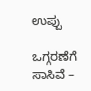ಉಪ್ಪು

ಒಗ್ಗರಣೆಗೆ
ಸಾಸಿವೆ –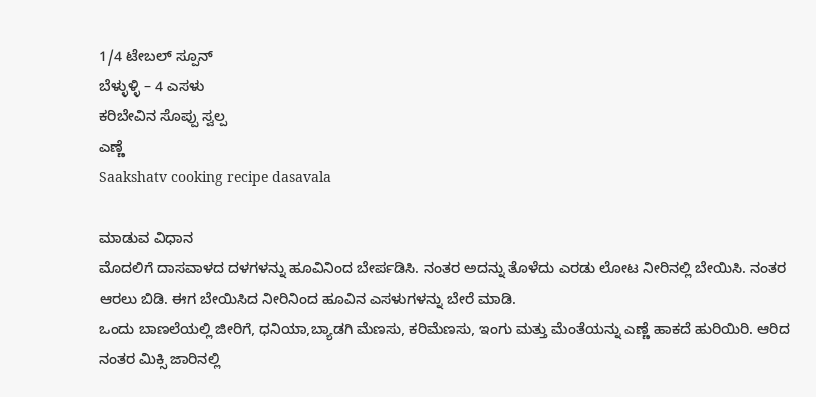1/4 ಟೇಬಲ್ ಸ್ಪೂನ್
ಬೆಳ್ಳುಳ್ಳಿ – 4 ಎಸಳು
ಕರಿಬೇವಿನ ಸೊಪ್ಪು ಸ್ವಲ್ಪ
ಎಣ್ಣೆ‌
Saakshatv cooking recipe dasavala

ಮಾಡುವ ವಿಧಾನ‌
ಮೊದಲಿಗೆ ದಾಸವಾಳದ ದಳಗಳನ್ನು ಹೂವಿನಿಂದ ಬೇರ್ಪಡಿಸಿ. ನಂತರ ಅದನ್ನು ತೊಳೆದು ಎರಡು ಲೋಟ ನೀರಿನಲ್ಲಿ ಬೇಯಿಸಿ. ನಂತರ ಆರಲು ಬಿಡಿ. ಈಗ ಬೇಯಿಸಿದ ನೀರಿನಿಂದ ಹೂವಿನ ಎಸಳುಗಳನ್ನು ಬೇರೆ ಮಾಡಿ.
ಒಂದು ಬಾಣಲೆಯಲ್ಲಿ ‌ಜೀರಿಗೆ, ಧನಿಯಾ,ಬ್ಯಾಡಗಿ ಮೆಣಸು, ಕರಿಮೆಣಸು, ಇಂಗು ಮತ್ತು ಮೆಂತೆಯನ್ನು ಎಣ್ಣೆ ಹಾಕದೆ ಹುರಿಯಿರಿ. ಆರಿದ ನಂತರ ಮಿಕ್ಸಿ ಜಾರಿನಲ್ಲಿ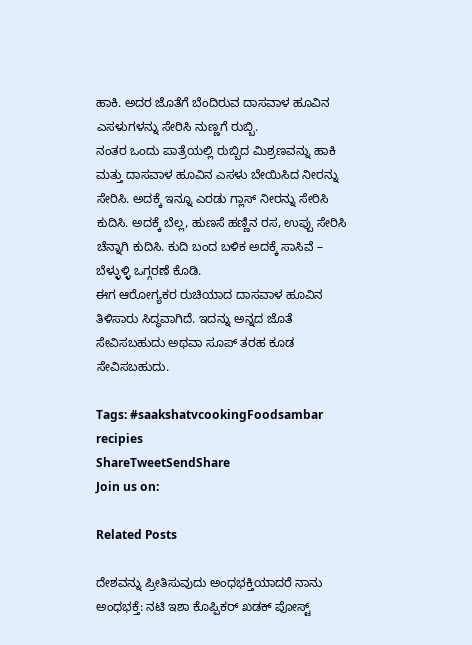ಹಾಕಿ. ಅದರ ಜೊತೆಗೆ ಬೆಂದಿರುವ ದಾಸವಾಳ ಹೂವಿನ ಎಸಳುಗಳನ್ನು ಸೇರಿಸಿ ನುಣ್ಣಗೆ ರುಬ್ಬಿ.
ನಂತರ ಒಂದು ಪಾತ್ರೆಯಲ್ಲಿ ರುಬ್ಬಿದ ಮಿಶ್ರಣವನ್ನು ಹಾಕಿ ಮತ್ತು ದಾಸವಾಳ ಹೂವಿನ ಎಸಳು ಬೇಯಿಸಿದ ನೀರನ್ನು ಸೇರಿಸಿ. ಅದಕ್ಕೆ ಇನ್ನೂ ಎರಡು ಗ್ಲಾಸ್ ನೀರನ್ನು ಸೇರಿಸಿ ಕುದಿಸಿ. ಅದಕ್ಕೆ ಬೆಲ್ಲ, ಹುಣಸೆ ಹಣ್ಣಿನ ರಸ, ಉಪ್ಪು ಸೇರಿಸಿ ಚೆನ್ನಾಗಿ ಕುದಿಸಿ. ಕುದಿ ಬಂದ ಬಳಿಕ ಅದಕ್ಕೆ ಸಾಸಿವೆ – ಬೆಳ್ಳುಳ್ಳಿ ಒಗ್ಗರಣೆ ಕೊಡಿ.
ಈಗ ಆರೋಗ್ಯಕರ ರುಚಿಯಾದ ದಾಸವಾಳ ಹೂವಿನ ತಿಳಿಸಾರು ಸಿದ್ಧವಾಗಿದೆ. ಇದನ್ನು ಅನ್ನದ ಜೊತೆ ಸೇವಿಸಬಹುದು ಅಥವಾ ಸೂಪ್ ತರಹ ಕೂಡ ಸೇವಿಸಬಹುದು.

Tags: #saakshatvcookingFoodsambar recipies
ShareTweetSendShare
Join us on:

Related Posts

ದೇಶವನ್ನು ಪ್ರೀತಿಸುವುದು ಅಂಧಭಕ್ತಿಯಾದರೆ ನಾನು ಅಂಧಭಕ್ತೆ: ನಟಿ ಇಶಾ ಕೊಪ್ಪಿಕರ್ ಖಡಕ್ ಪೋಸ್ಟ್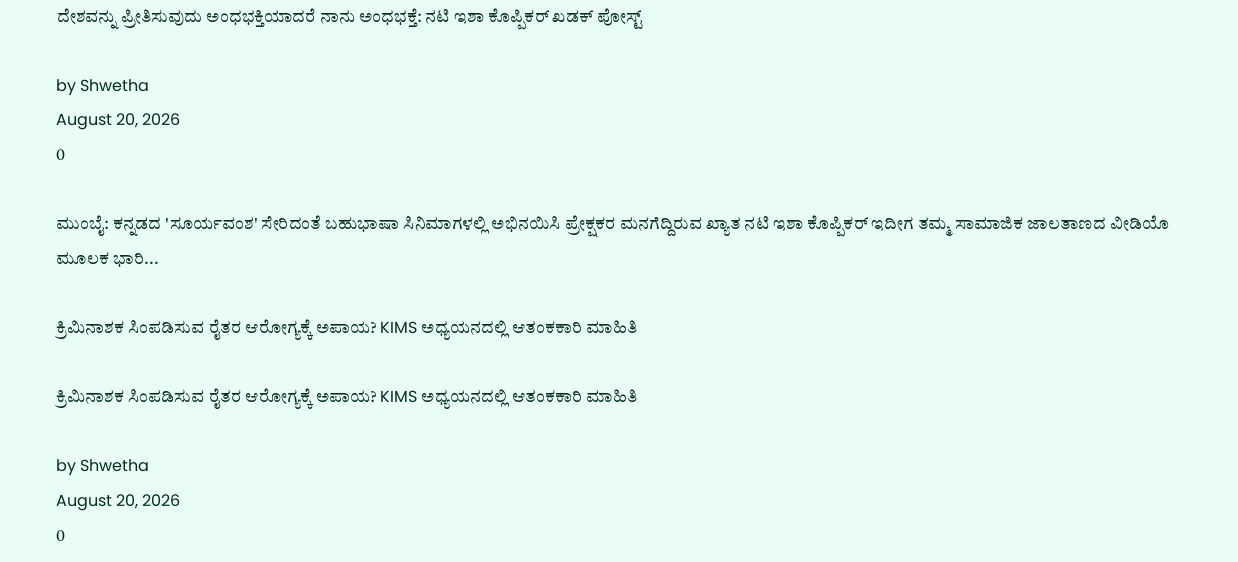ದೇಶವನ್ನು ಪ್ರೀತಿಸುವುದು ಅಂಧಭಕ್ತಿಯಾದರೆ ನಾನು ಅಂಧಭಕ್ತೆ: ನಟಿ ಇಶಾ ಕೊಪ್ಪಿಕರ್ ಖಡಕ್ ಪೋಸ್ಟ್

by Shwetha
August 20, 2026
0

ಮುಂಬೈ: ಕನ್ನಡದ 'ಸೂರ್ಯವಂಶ' ಸೇರಿದಂತೆ ಬಹುಭಾಷಾ ಸಿನಿಮಾಗಳಲ್ಲಿ ಅಭಿನಯಿಸಿ ಪ್ರೇಕ್ಷಕರ ಮನಗೆದ್ದಿರುವ ಖ್ಯಾತ ನಟಿ ಇಶಾ ಕೊಪ್ಪಿಕರ್ ಇದೀಗ ತಮ್ಮ ಸಾಮಾಜಿಕ ಜಾಲತಾಣದ ವೀಡಿಯೊ ಮೂಲಕ ಭಾರಿ...

ಕ್ರಿಮಿನಾಶಕ ಸಿಂಪಡಿಸುವ ರೈತರ ಆರೋಗ್ಯಕ್ಕೆ ಅಪಾಯ? KIMS ಅಧ್ಯಯನದಲ್ಲಿ ಆತಂಕಕಾರಿ ಮಾಹಿತಿ

ಕ್ರಿಮಿನಾಶಕ ಸಿಂಪಡಿಸುವ ರೈತರ ಆರೋಗ್ಯಕ್ಕೆ ಅಪಾಯ? KIMS ಅಧ್ಯಯನದಲ್ಲಿ ಆತಂಕಕಾರಿ ಮಾಹಿತಿ

by Shwetha
August 20, 2026
0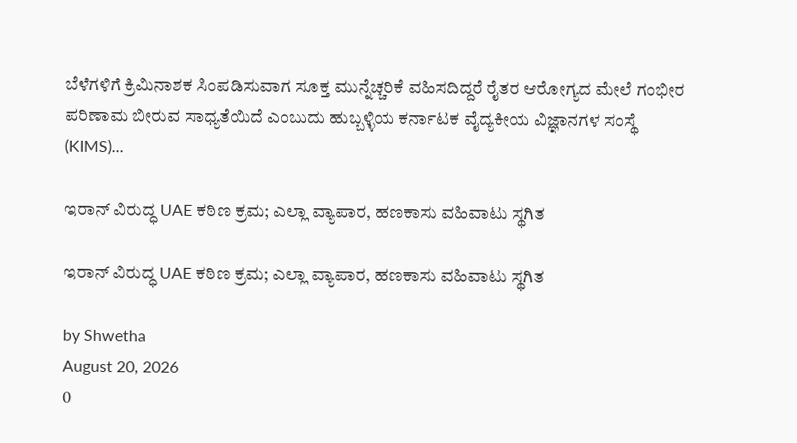ಬೆಳೆಗಳಿಗೆ ಕ್ರಿಮಿನಾಶಕ ಸಿಂಪಡಿಸುವಾಗ ಸೂಕ್ತ ಮುನ್ನೆಚ್ಚರಿಕೆ ವಹಿಸದಿದ್ದರೆ ರೈತರ ಆರೋಗ್ಯದ ಮೇಲೆ ಗಂಭೀರ ಪರಿಣಾಮ ಬೀರುವ ಸಾಧ್ಯತೆಯಿದೆ ಎಂಬುದು ಹುಬ್ಬಳ್ಳಿಯ ಕರ್ನಾಟಕ ವೈದ್ಯಕೀಯ ವಿಜ್ಞಾನಗಳ ಸಂಸ್ಥೆ (KIMS)...

ಇರಾನ್ ವಿರುದ್ಧ UAE ಕಠಿಣ ಕ್ರಮ; ಎಲ್ಲಾ ವ್ಯಾಪಾರ, ಹಣಕಾಸು ವಹಿವಾಟು ಸ್ಥಗಿತ

ಇರಾನ್ ವಿರುದ್ಧ UAE ಕಠಿಣ ಕ್ರಮ; ಎಲ್ಲಾ ವ್ಯಾಪಾರ, ಹಣಕಾಸು ವಹಿವಾಟು ಸ್ಥಗಿತ

by Shwetha
August 20, 2026
0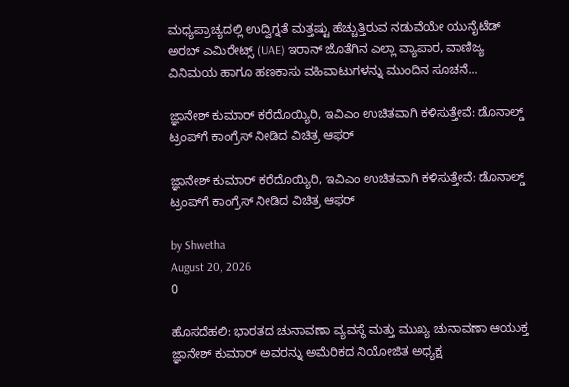ಮಧ್ಯಪ್ರಾಚ್ಯದಲ್ಲಿ ಉದ್ವಿಗ್ನತೆ ಮತ್ತಷ್ಟು ಹೆಚ್ಚುತ್ತಿರುವ ನಡುವೆಯೇ ಯುನೈಟೆಡ್ ಅರಬ್ ಎಮಿರೇಟ್ಸ್ (UAE) ಇರಾನ್ ಜೊತೆಗಿನ ಎಲ್ಲಾ ವ್ಯಾಪಾರ, ವಾಣಿಜ್ಯ ವಿನಿಮಯ ಹಾಗೂ ಹಣಕಾಸು ವಹಿವಾಟುಗಳನ್ನು ಮುಂದಿನ ಸೂಚನೆ...

ಜ್ಞಾನೇಶ್ ಕುಮಾರ್ ಕರೆದೊಯ್ಯಿರಿ, ಇವಿಎಂ ಉಚಿತವಾಗಿ ಕಳಿಸುತ್ತೇವೆ: ಡೊನಾಲ್ಡ್ ಟ್ರಂಪ್‌ಗೆ ಕಾಂಗ್ರೆಸ್ ನೀಡಿದ ವಿಚಿತ್ರ ಆಫರ್

ಜ್ಞಾನೇಶ್ ಕುಮಾರ್ ಕರೆದೊಯ್ಯಿರಿ, ಇವಿಎಂ ಉಚಿತವಾಗಿ ಕಳಿಸುತ್ತೇವೆ: ಡೊನಾಲ್ಡ್ ಟ್ರಂಪ್‌ಗೆ ಕಾಂಗ್ರೆಸ್ ನೀಡಿದ ವಿಚಿತ್ರ ಆಫರ್

by Shwetha
August 20, 2026
0

ಹೊಸದೆಹಲಿ: ಭಾರತದ ಚುನಾವಣಾ ವ್ಯವಸ್ಥೆ ಮತ್ತು ಮುಖ್ಯ ಚುನಾವಣಾ ಆಯುಕ್ತ ಜ್ಞಾನೇಶ್ ಕುಮಾರ್ ಅವರನ್ನು ಅಮೆರಿಕದ ನಿಯೋಜಿತ ಅಧ್ಯಕ್ಷ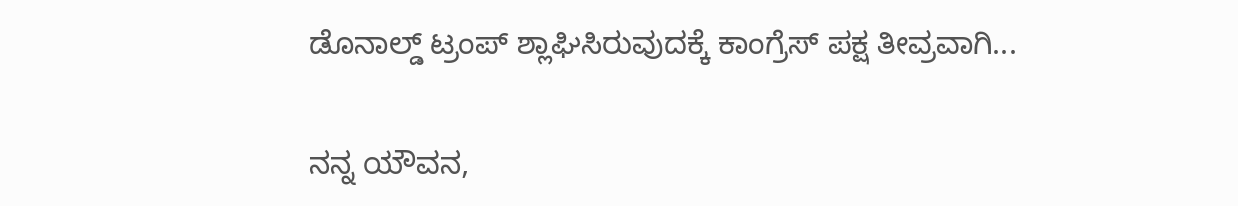ಡೊನಾಲ್ಡ್ ಟ್ರಂಪ್ ಶ್ಲಾಘಿಸಿರುವುದಕ್ಕೆ ಕಾಂಗ್ರೆಸ್ ಪಕ್ಷ ತೀವ್ರವಾಗಿ...

ನನ್ನ ಯೌವನ,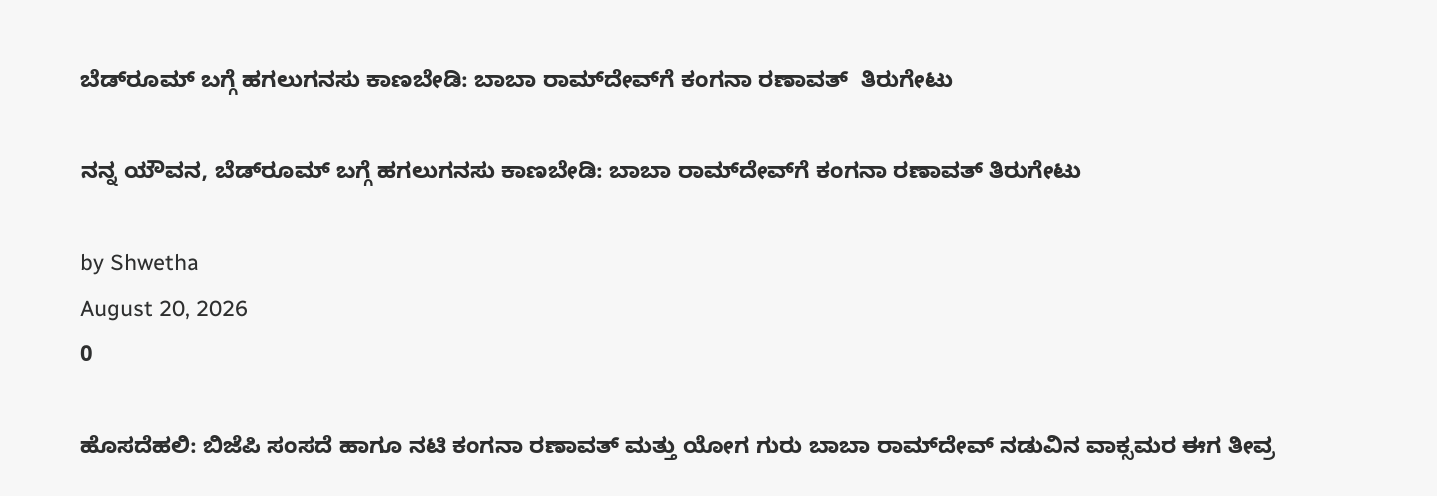ಬೆಡ್‌ರೂಮ್ ಬಗ್ಗೆ ಹಗಲುಗನಸು ಕಾಣಬೇಡಿ: ಬಾಬಾ ರಾಮ್‌ದೇವ್‌ಗೆ ಕಂಗನಾ ರಣಾವತ್  ತಿರುಗೇಟು

ನನ್ನ ಯೌವನ, ಬೆಡ್‌ರೂಮ್ ಬಗ್ಗೆ ಹಗಲುಗನಸು ಕಾಣಬೇಡಿ: ಬಾಬಾ ರಾಮ್‌ದೇವ್‌ಗೆ ಕಂಗನಾ ರಣಾವತ್ ತಿರುಗೇಟು

by Shwetha
August 20, 2026
0

ಹೊಸದೆಹಲಿ: ಬಿಜೆಪಿ ಸಂಸದೆ ಹಾಗೂ ನಟಿ ಕಂಗನಾ ರಣಾವತ್ ಮತ್ತು ಯೋಗ ಗುರು ಬಾಬಾ ರಾಮ್‌ದೇವ್ ನಡುವಿನ ವಾಕ್ಸಮರ ಈಗ ತೀವ್ರ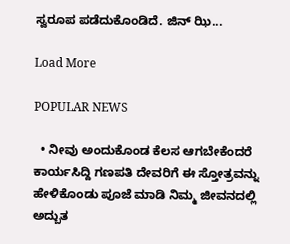ಸ್ವರೂಪ ಪಡೆದುಕೊಂಡಿದೆ. ಜಿನ್ ಝಿ...

Load More

POPULAR NEWS

  • ನೀವು ಅಂದುಕೊಂಡ ಕೆಲಸ ಆಗಬೇಕೆಂದರೆ ಕಾರ್ಯಸಿದ್ದಿ ಗಣಪತಿ ದೇವರಿಗೆ ಈ ಸ್ತೋತ್ರವನ್ನು ಹೇಳಿಕೊಂಡು ಪೂಜೆ ಮಾಡಿ ನಿಮ್ಮ ಜೀವನದಲ್ಲಿ ಅದ್ಬುತ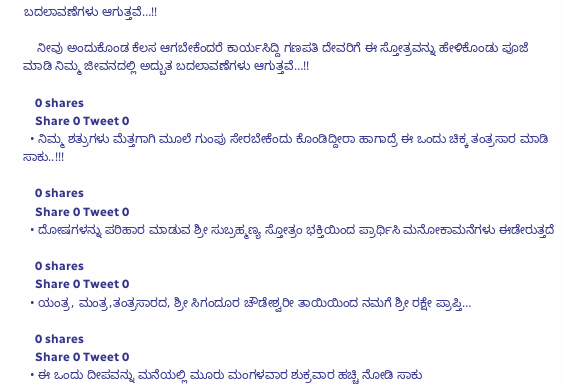ಬದಲಾವಣೆಗಳು ಆಗುತ್ತವೆ…!!

    ನೀವು ಅಂದುಕೊಂಡ ಕೆಲಸ ಆಗಬೇಕೆಂದರೆ ಕಾರ್ಯಸಿದ್ದಿ ಗಣಪತಿ ದೇವರಿಗೆ ಈ ಸ್ತೋತ್ರವನ್ನು ಹೇಳಿಕೊಂಡು ಪೂಜೆ ಮಾಡಿ ನಿಮ್ಮ ಜೀವನದಲ್ಲಿ ಅದ್ಬುತ ಬದಲಾವಣೆಗಳು ಆಗುತ್ತವೆ…!!

    0 shares
    Share 0 Tweet 0
  • ನಿಮ್ಮ ಶತ್ರುಗಳು ಮೆತ್ತಗಾಗಿ ಮೂಲೆ ಗುಂಪು ಸೇರಬೇಕೆಂದು ಕೊಂಡಿದ್ದೀರಾ ಹಾಗಾದ್ರೆ ಈ ಒಂದು ಚಿಕ್ಕ ತಂತ್ರಸಾರ ಮಾಡಿ ಸಾಕು..!!!

    0 shares
    Share 0 Tweet 0
  • ದೋಷಗಳನ್ನು ಪರಿಹಾರ ಮಾಡುವ ಶ್ರೀ ಸುಬ್ರಹ್ಮಣ್ಯ ಸ್ತೋತ್ರಂ ಭಕ್ತಿಯಿಂದ ಪ್ರಾರ್ಥಿಸಿ ಮನೋಕಾಮನೆಗಳು ಈಡೇರುತ್ತದೆ

    0 shares
    Share 0 Tweet 0
  • ಯಂತ್ರ, ಮಂತ್ರ,ತಂತ್ರಸಾರದ, ಶ್ರೀ ಸಿಗಂದೂರ ಚೌಡೇಶ್ವರೀ ತಾಯಿಯಿಂದ ನಮಗೆ ಶ್ರೀ ರಕ್ಷೇ ಪ್ರಾಪ್ತಿ…

    0 shares
    Share 0 Tweet 0
  • ಈ ಒಂದು ದೀಪವನ್ನು ಮನೆಯಲ್ಲಿ ಮೂರು ಮಂಗಳವಾರ ಶುಕ್ರವಾರ ಹಚ್ಚಿ ನೋಡಿ ಸಾಕು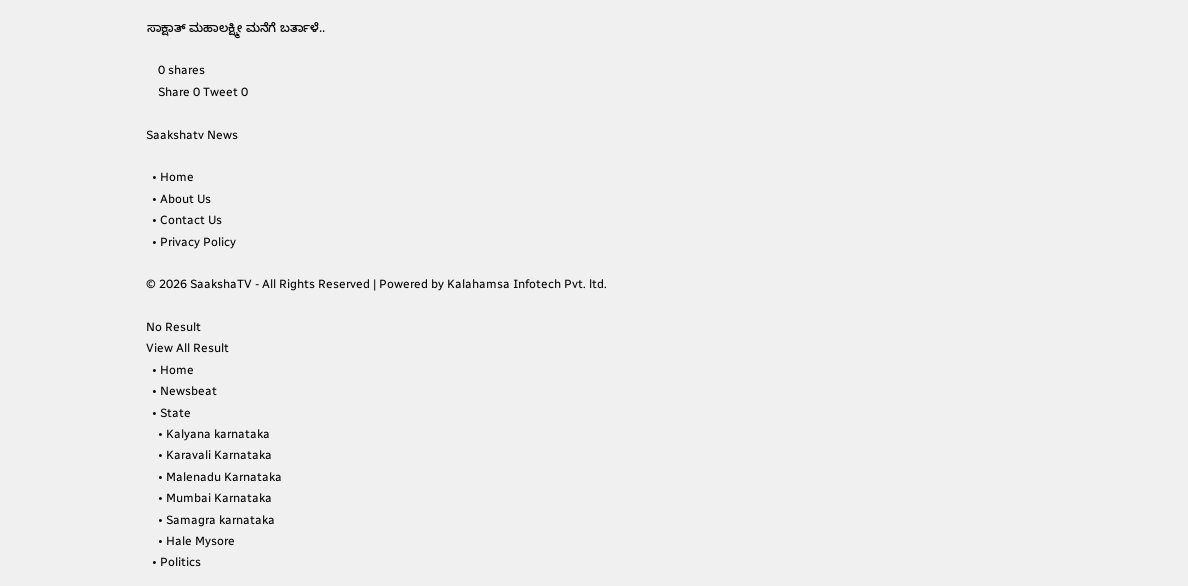ಸಾಕ್ಷಾತ್ ಮಹಾಲಕ್ಷ್ಮೀ ಮನೆಗೆ ಬರ್ತಾಳೆ..

    0 shares
    Share 0 Tweet 0

Saakshatv News

  • Home
  • About Us
  • Contact Us
  • Privacy Policy

© 2026 SaakshaTV - All Rights Reserved | Powered by Kalahamsa Infotech Pvt. ltd.

No Result
View All Result
  • Home
  • Newsbeat
  • State
    • Kalyana karnataka
    • Karavali Karnataka
    • Malenadu Karnataka
    • Mumbai Karnataka
    • Samagra karnataka
    • Hale Mysore
  • Politics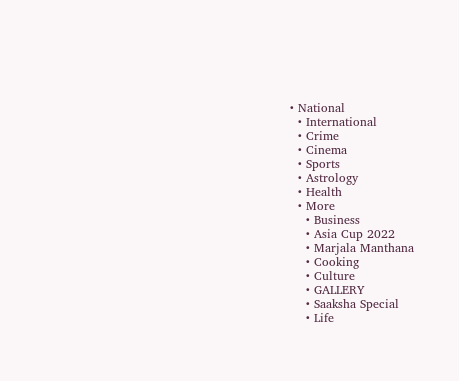• National
  • International
  • Crime
  • Cinema
  • Sports
  • Astrology
  • Health
  • More
    • Business
    • Asia Cup 2022
    • Marjala Manthana
    • Cooking
    • Culture
    • GALLERY
    • Saaksha Special
    • Life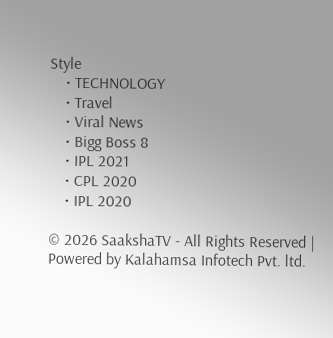Style
    • TECHNOLOGY
    • Travel
    • Viral News
    • Bigg Boss 8
    • IPL 2021
    • CPL 2020
    • IPL 2020

© 2026 SaakshaTV - All Rights Reserved | Powered by Kalahamsa Infotech Pvt. ltd.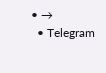• →
  • Telegram